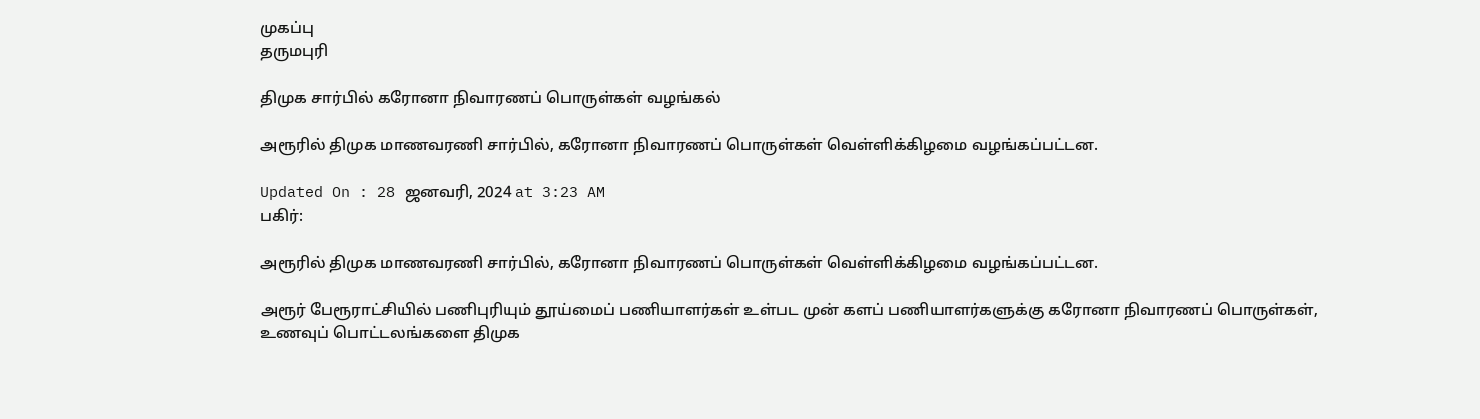முகப்பு
தருமபுரி

திமுக சார்பில் கரோனா நிவாரணப் பொருள்கள் வழங்கல்

அரூரில் திமுக மாணவரணி சார்பில், கரோனா நிவாரணப் பொருள்கள் வெள்ளிக்கிழமை வழங்கப்பட்டன.

Updated On : 28 ஜனவரி, 2024 at 3:23 AM
பகிர்:

அரூரில் திமுக மாணவரணி சார்பில், கரோனா நிவாரணப் பொருள்கள் வெள்ளிக்கிழமை வழங்கப்பட்டன.

அரூர் பேரூராட்சியில் பணிபுரியும் தூய்மைப் பணியாளர்கள் உள்பட முன் களப் பணியாளர்களுக்கு கரோனா நிவாரணப் பொருள்கள், உணவுப் பொட்டலங்களை திமுக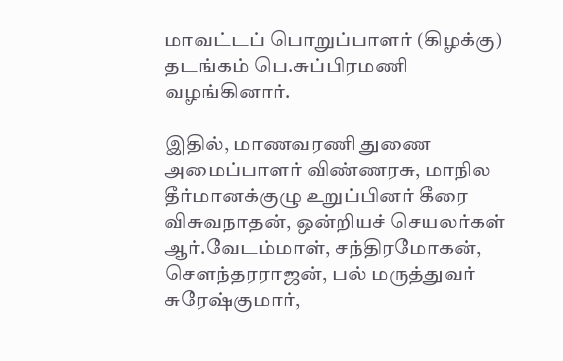மாவட்டப் பொறுப்பாளர் (கிழக்கு) தடங்கம் பெ.சுப்பிரமணி வழங்கினார்.

இதில், மாணவரணி துணை அமைப்பாளர் விண்ணரசு, மாநில தீர்மானக்குழு உறுப்பினர் கீரை விசுவநாதன், ஒன்றியச் செயலர்கள் ஆர்.வேடம்மாள், சந்திரமோகன், செளந்தரராஜன், பல் மருத்துவர் சுரேஷ்குமார்,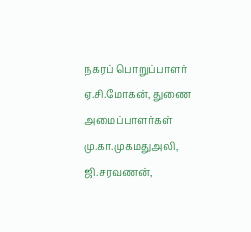நகரப் பொறுப்பாளர் ஏ.சி.மோகன், துணை அமைப்பாளர்கள் மு.கா.முகமதுஅலி, ஜி.சரவணன்,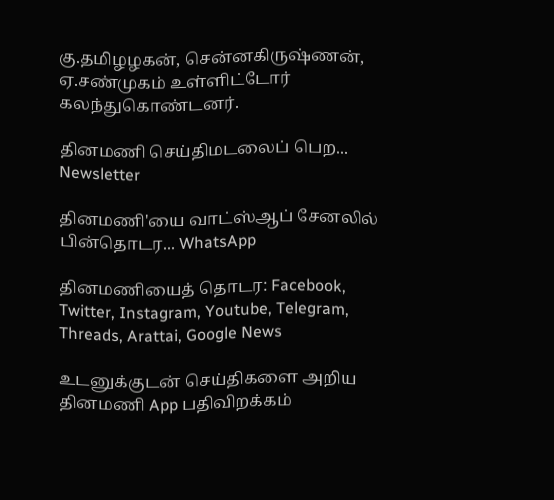கு.தமிழழகன், சென்னகிருஷ்ணன், ஏ.சண்முகம் உள்ளிட்டோர் கலந்துகொண்டனர்.

தினமணி செய்திமடலைப் பெற... Newsletter

தினமணி'யை வாட்ஸ்ஆப் சேனலில் பின்தொடர... WhatsApp

தினமணியைத் தொடர: Facebook, Twitter, Instagram, Youtube, Telegram, Threads, Arattai, Google News

உடனுக்குடன் செய்திகளை அறிய தினமணி App பதிவிறக்கம்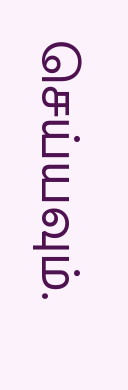செய்யவும்.